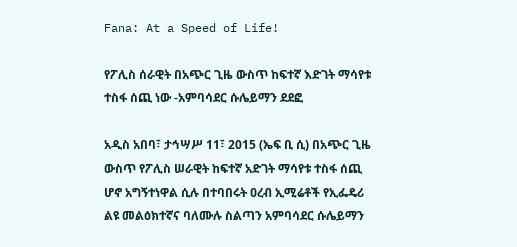Fana: At a Speed of Life!

የፖሊስ ሰራዊት በአጭር ጊዜ ውስጥ ከፍተኛ እድገት ማሳየቱ ተስፋ ሰጪ ነው -አምባሳደር ሱሌይማን ደደፎ

አዲስ አበባ፣ ታኅሣሥ 11፣ 2015 (ኤፍ ቢ ሲ) በአጭር ጊዜ ውስጥ የፖሊስ ሠራዊት ከፍተኛ አድገት ማሳየቱ ተስፋ ሰጪ ሆኖ አግኝተነዋል ሲሉ በተባበሩት ዐረብ ኢሚሬቶች የኢፌዴሪ ልዩ መልዕክተኛና ባለሙሉ ስልጣን አምባሳደር ሱሌይማን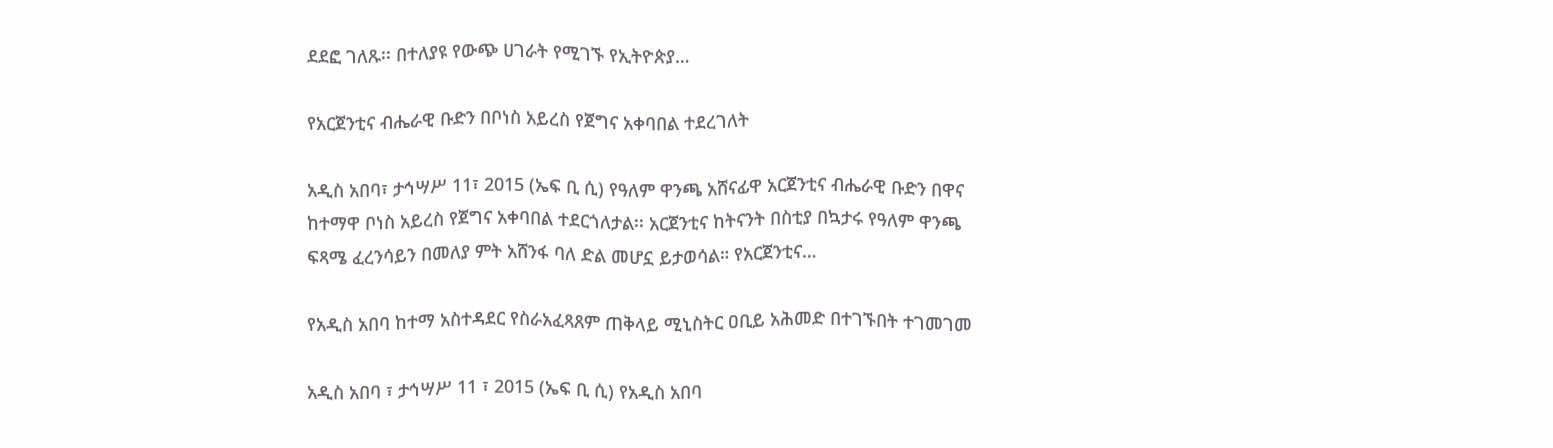ደደፎ ገለጹ፡፡ በተለያዩ የውጭ ሀገራት የሚገኙ የኢትዮጵያ…

የአርጀንቲና ብሔራዊ ቡድን በቦነስ አይረስ የጀግና አቀባበል ተደረገለት

አዲስ አበባ፣ ታኅሣሥ 11፣ 2015 (ኤፍ ቢ ሲ) የዓለም ዋንጫ አሸናፊዋ አርጀንቲና ብሔራዊ ቡድን በዋና ከተማዋ ቦነስ አይረስ የጀግና አቀባበል ተደርጎለታል፡፡ አርጀንቲና ከትናንት በስቲያ በኳታሩ የዓለም ዋንጫ ፍጻሜ ፈረንሳይን በመለያ ምት አሸንፋ ባለ ድል መሆኗ ይታወሳል። የአርጀንቲና…

የአዲስ አበባ ከተማ አስተዳደር የስራአፈጻጸም ጠቅላይ ሚኒስትር ዐቢይ አሕመድ በተገኙበት ተገመገመ

አዲስ አበባ ፣ ታኅሣሥ 11 ፣ 2015 (ኤፍ ቢ ሲ) የአዲስ አበባ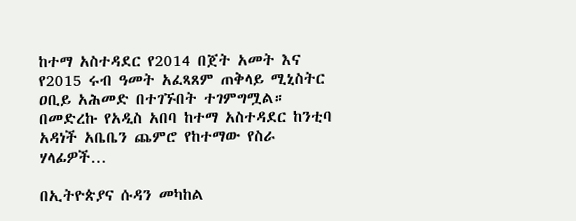ከተማ አስተዳደር የ2014 በጀት አመት እና የ2015 ሩብ ዓመት አፈጻጸም ጠቅላይ ሚኒስትር ዐቢይ አሕመድ በተገኙበት ተገምግሟል። በመድረኩ የአዲስ አበባ ከተማ አስተዳደር ከንቲባ አዳነች አቤቤን ጨምሮ የከተማው የስራ ሃላፊዎች…

በኢትዮጵያና ሱዳን መካከል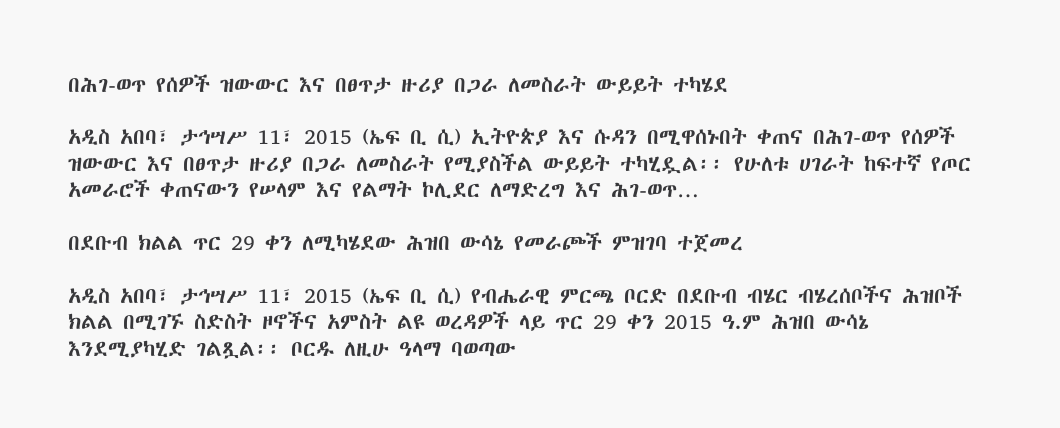በሕገ-ወጥ የሰዎች ዝውውር እና በፀጥታ ዙሪያ በጋራ ለመስራት ውይይት ተካሄደ

አዲስ አበባ፣ ታኅሣሥ 11፣ 2015 (ኤፍ ቢ ሲ) ኢትዮጵያ እና ሱዳን በሚዋሰኑበት ቀጠና በሕገ-ወጥ የሰዎች ዝውውር እና በፀጥታ ዙሪያ በጋራ ለመስራት የሚያስችል ውይይት ተካሂዷል፡፡ የሁለቱ ሀገራት ከፍተኛ የጦር አመራሮች ቀጠናውን የሠላም እና የልማት ኮሊደር ለማድረግ እና ሕገ-ወጥ…

በደቡብ ክልል ጥር 29 ቀን ለሚካሄደው ሕዝበ ውሳኔ የመራጮች ምዝገባ ተጀመረ

አዲስ አበባ፣ ታኅሣሥ 11፣ 2015 (ኤፍ ቢ ሲ) የብሔራዊ ምርጫ ቦርድ በደቡብ ብሄር ብሄረሰቦችና ሕዝቦች ክልል በሚገኙ ስድስት ዞኖችና አምስት ልዩ ወረዳዎች ላይ ጥር 29 ቀን 2015 ዓ.ም ሕዝበ ውሳኔ እንደሚያካሂድ ገልጿል፡፡ ቦርዱ ለዚሁ ዓላማ ባወጣው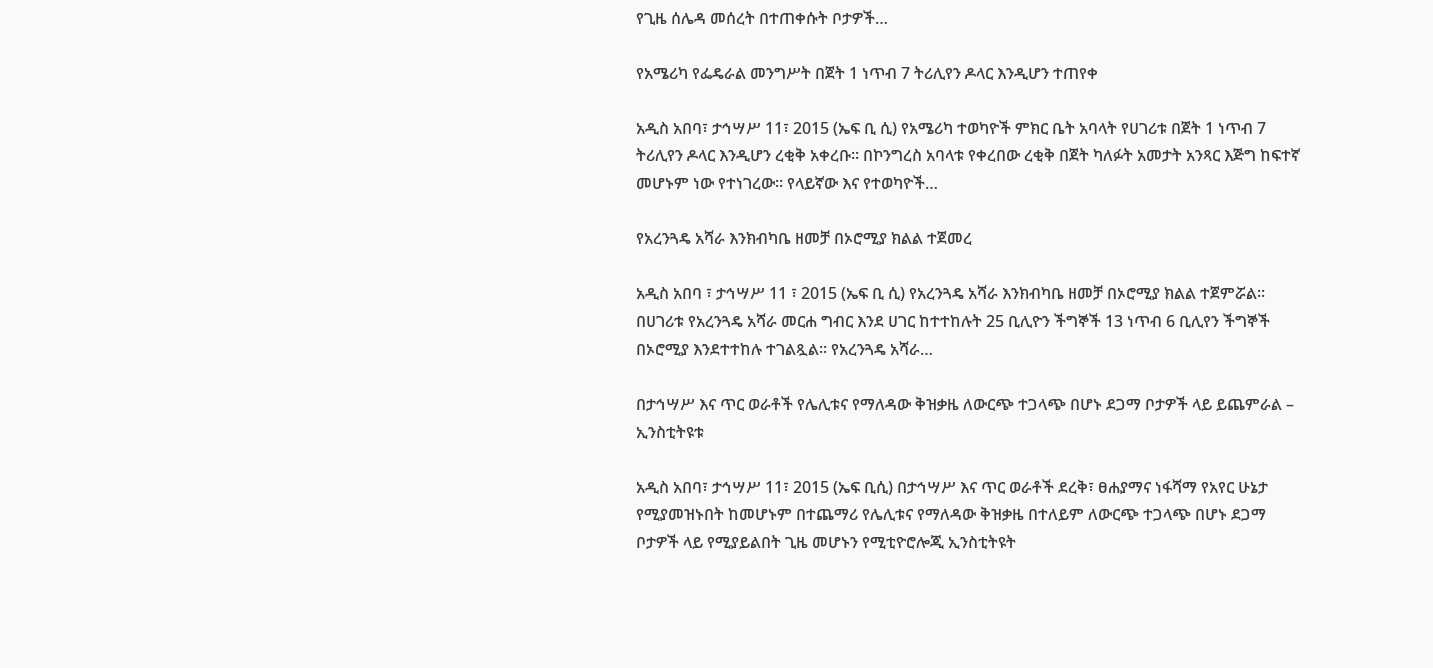የጊዜ ሰሌዳ መሰረት በተጠቀሱት ቦታዎች…

የአሜሪካ የፌዴራል መንግሥት በጀት 1 ነጥብ 7 ትሪሊየን ዶላር እንዲሆን ተጠየቀ

አዲስ አበባ፣ ታኅሣሥ 11፣ 2015 (ኤፍ ቢ ሲ) የአሜሪካ ተወካዮች ምክር ቤት አባላት የሀገሪቱ በጀት 1 ነጥብ 7 ትሪሊየን ዶላር እንዲሆን ረቂቅ አቀረቡ። በኮንግረስ አባላቱ የቀረበው ረቂቅ በጀት ካለፉት አመታት አንጻር እጅግ ከፍተኛ መሆኑም ነው የተነገረው። የላይኛው እና የተወካዮች…

የአረንጓዴ አሻራ እንክብካቤ ዘመቻ በኦሮሚያ ክልል ተጀመረ

አዲስ አበባ ፣ ታኅሣሥ 11 ፣ 2015 (ኤፍ ቢ ሲ) የአረንጓዴ አሻራ እንክብካቤ ዘመቻ በኦሮሚያ ክልል ተጀምሯል፡፡ በሀገሪቱ የአረንጓዴ አሻራ መርሐ ግብር እንደ ሀገር ከተተከሉት 25 ቢሊዮን ችግኞች 13 ነጥብ 6 ቢሊየን ችግኞች በኦሮሚያ እንደተተከሉ ተገልጿል፡፡ የአረንጓዴ አሻራ…

በታኅሣሥ እና ጥር ወራቶች የሌሊቱና የማለዳው ቅዝቃዜ ለውርጭ ተጋላጭ በሆኑ ደጋማ ቦታዎች ላይ ይጨምራል – ኢንስቲትዩቱ

አዲስ አበባ፣ ታኅሣሥ 11፣ 2015 (ኤፍ ቢሲ) በታኅሣሥ እና ጥር ወራቶች ደረቅ፣ ፀሐያማና ነፋሻማ የአየር ሁኔታ የሚያመዝኑበት ከመሆኑም በተጨማሪ የሌሊቱና የማለዳው ቅዝቃዜ በተለይም ለውርጭ ተጋላጭ በሆኑ ደጋማ ቦታዎች ላይ የሚያይልበት ጊዜ መሆኑን የሚቲዮሮሎጂ ኢንስቲትዩት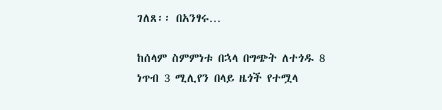ገለጸ፡፡ በአንፃሩ…

ከሰላም ስምምነቱ በኋላ በግጭት ለተጎዱ 8 ነጥብ 3 ሚሊየን በላይ ዜጎች የተሟላ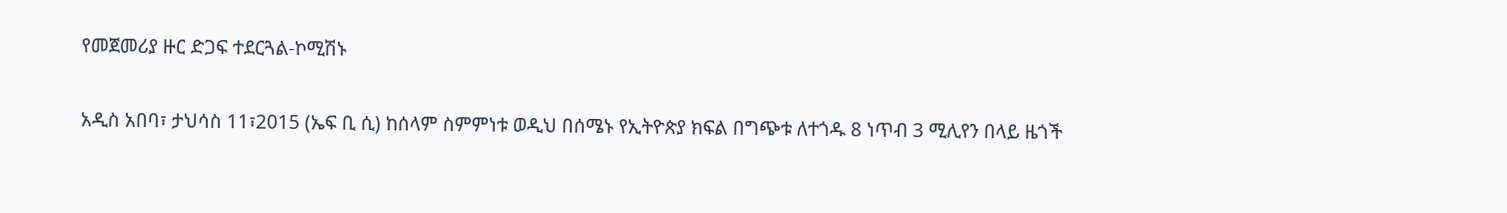የመጀመሪያ ዙር ድጋፍ ተደርጓል-ኮሚሽኑ

አዲስ አበባ፣ ታህሳስ 11፣2015 (ኤፍ ቢ ሲ) ከሰላም ስምምነቱ ወዲህ በሰሜኑ የኢትዮጵያ ክፍል በግጭቱ ለተጎዱ 8 ነጥብ 3 ሚሊየን በላይ ዜጎች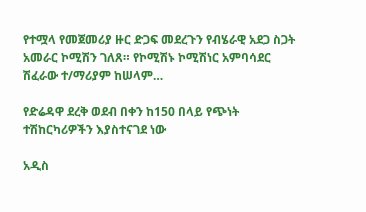የተሟላ የመጀመሪያ ዙር ድጋፍ መደረጉን የብሄራዊ አደጋ ስጋት አመራር ኮሚሽን ገለጸ። የኮሚሽኑ ኮሚሽነር አምባሳደር ሽፈራው ተ/ማሪያም ከሠላም…

የድሬዳዋ ደረቅ ወደብ በቀን ከ150 በላይ የጭነት ተሽከርካሪዎችን እያስተናገደ ነው

አዲስ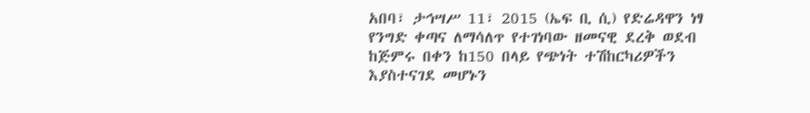አበባ፣ ታኅሣሥ 11፣ 2015 (ኤፍ ቢ ሲ) የድሬዳዋን ነፃ የንግድ ቀጣና ለማሳለጥ የተገነባው ዘመናዊ ደረቅ ወደብ ከጅምሩ በቀን ከ150 በላይ የጭነት ተሽከርካሪዎችን እያስተናገደ መሆኑን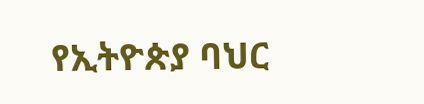የኢትዮጵያ ባህር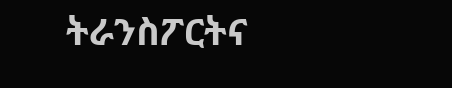ትራንስፖርትና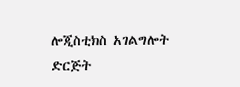ሎጂስቲክስ አገልግሎት ድርጅት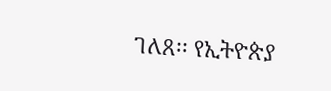ገለጸ፡፡ የኢትዮጵያ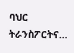ባህር ትራንስፖርትና…